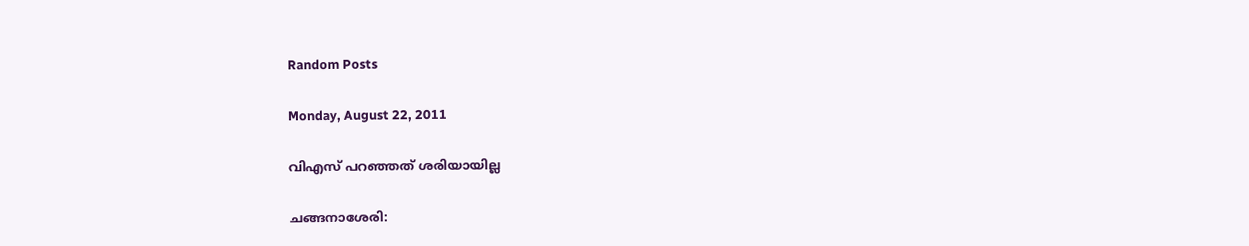Random Posts

Monday, August 22, 2011

വിഎസ് പറഞ്ഞത് ശരിയായില്ല

ചങ്ങനാശേരി: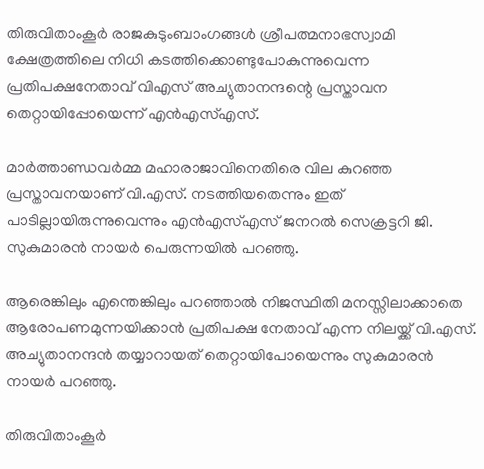തിരുവിതാംകൂര്‍ രാജകുടുംബാംഗങ്ങള്‍ ശ്രീപത്മനാഭസ്വാമി ക്ഷേത്രത്തിലെ നിധി കടത്തിക്കൊണ്ടുപോകുന്നുവെന്ന പ്രതിപക്ഷനേതാവ് വിഎസ് അച്യുതാനന്ദന്റെ പ്രസ്താവന തെറ്റായിപ്പോയെന്ന് എന്‍എസ്എസ്.

മാര്‍ത്താണ്ഡവര്‍മ്മ മഹാരാജാവിനെതിരെ വില കുറഞ്ഞ പ്രസ്താവനയാണ് വി.എസ്. നടത്തിയതെന്നും ഇത് പാടില്ലായിരുന്നുവെന്നും എന്‍എസ്എസ് ജനറല്‍ സെക്രട്ടറി ജി. സുകുമാരന്‍ നായര്‍ പെരുന്നയില്‍ പറഞ്ഞു.

ആരെങ്കിലും എന്തെങ്കിലും പറഞ്ഞാല്‍ നിജസ്ഥിതി മനസ്സിലാക്കാതെ ആരോപണമുന്നയിക്കാന്‍ പ്രതിപക്ഷ നേതാവ് എന്ന നിലയ്ക്ക് വി.എസ്. അച്യുതാനന്ദന്‍ തയ്യാറായത് തെറ്റായിപോയെന്നും സുകുമാരന്‍ നായര്‍ പറഞ്ഞു.

തിരുവിതാംകൂര്‍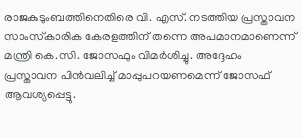രാജകുടുംബത്തിനെതിരെ വി. എസ്. നടത്തിയ പ്രസ്താവന സാംസ്‌കാരിക കേരളത്തിന് തന്നെ അപമാനമാണെന്ന് മന്ത്രി കെ.സി. ജോസഫും വിമര്‍ശിച്ചു. അദ്ദേഹം പ്രസ്താവന പിന്‍വലിച്ച് മാപ്പുപറയണമെന്ന് ജോസഫ് ആവശ്യപ്പെട്ടു.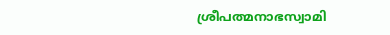ശ്രീപത്മനാഭസ്വാമി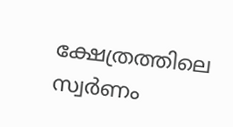ക്ഷേത്രത്തിലെ സ്വര്‍ണം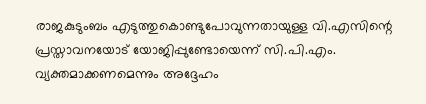രാജകുടുംബം എടുത്തുകൊണ്ടുപോവുന്നതായുള്ള വി.എസിന്റെ പ്രസ്താവനയോട് യോജിപ്പുണ്ടോയെന്ന് സി.പി.എം. വ്യക്തമാക്കണമെന്നും അദ്ദേഹം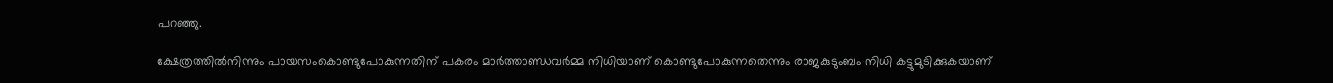പറഞ്ഞു.

ക്ഷേത്രത്തില്‍നിന്നും പായസംകൊണ്ടുപോകുന്നതിന് പകരം മാര്‍ത്താണ്ഡവര്‍മ്മ നിധിയാണ് കൊണ്ടുപോകുന്നതെന്നും രാജകുടുംബം നിധി കട്ടുമുടിക്കുകയാണ്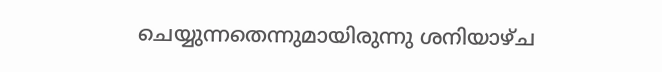ചെയ്യുന്നതെന്നുമായിരുന്നു ശനിയാഴ്ച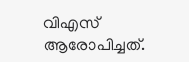വിഎസ് ആരോപിച്ചത്.